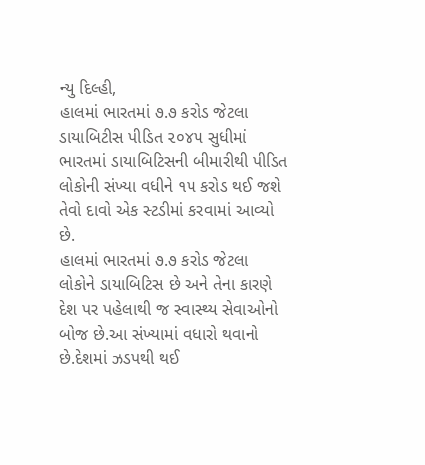ન્યુ દિલ્હી,
હાલમાં ભારતમાં ૭.૭ કરોડ જેટલા ડાયાબિટીસ પીડિત ૨૦૪૫ સુધીમાં ભારતમાં ડાયાબિટિસની બીમારીથી પીડિત લોકોની સંખ્યા વધીને ૧૫ કરોડ થઈ જશે તેવો દાવો એક સ્ટડીમાં કરવામાં આવ્યો છે.
હાલમાં ભારતમાં ૭.૭ કરોડ જેટલા લોકોને ડાયાબિટિસ છે અને તેના કારણે દેશ પર પહેલાથી જ સ્વાસ્થ્ય સેવાઓનો બોજ છે.આ સંખ્યામાં વધારો થવાનો છે.દેશમાં ઝડપથી થઈ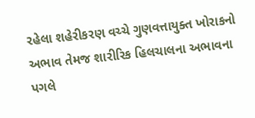રહેલા શહેરીકરણ વચ્ચે ગુણવત્તાયુક્ત ખોરાકનો અભાવ તેમજ શારીરિક હિલચાલના અભાવના પગલે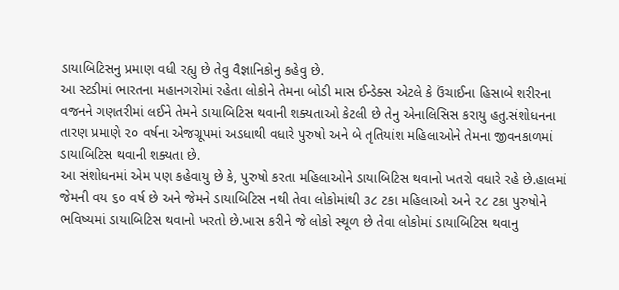ડાયાબિટિસનુ પ્રમાણ વધી રહ્યુ છે તેવુ વૈજ્ઞાનિકોનુ કહેવુ છે.
આ સ્ટડીમાં ભારતના મહાનગરોમાં રહેતા લોકોને તેમના બોડી માસ ઈન્ડેક્સ એટલે કે ઉંચાઈના હિસાબે શરીરના વજનને ગણતરીમાં લઈને તેમને ડાયાબિટિસ થવાની શક્યતાઓ કેટલી છે તેનુ એનાલિસિસ કરાયુ હતુ.સંશોધનના તારણ પ્રમાણે ૨૦ વર્ષના એજગ્રૂપમાં અડધાથી વધારે પુરુષો અને બે તૃતિયાંશ મહિલાઓને તેમના જીવનકાળમાં ડાયાબિટિસ થવાની શક્યતા છે.
આ સંશોધનમાં એમ પણ કહેવાયુ છે કે, પુરુષો કરતા મહિલાઓને ડાયાબિટિસ થવાનો ખતરો વધારે રહે છે.હાલમાં જેમની વય ૬૦ વર્ષ છે અને જેમને ડાયાબિટિસ નથી તેવા લોકોમાંથી ૩૮ ટકા મહિલાઓ અને ૨૮ ટકા પુરુષોને ભવિષ્યમાં ડાયાબિટિસ થવાનો ખરતો છે.ખાસ કરીને જે લોકો સ્થૂળ છે તેવા લોકોમાં ડાયાબિટિસ થવાનુ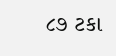૮૭ ટકા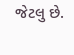જેટલુ છે.